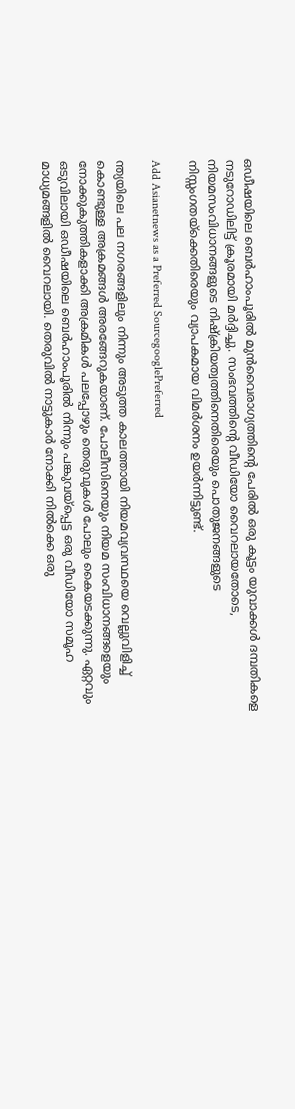ഒഡീഷയിലെ ബെർഹാംപൂരിൽ മുൻവൈരാഗ്യത്തിൻ്റെ പേരിൽ ഒരു കൂട്ടം യുവാക്കൾ ദമ്പതികളെ നടുറോഡിലിട്ട് ക്രൂരമായി മർദ്ദിച്ചു. സംഭവത്തിൻ്റെ വീഡിയോ വൈറലായതോടെ, നിയമസംവിധാനങ്ങളുടെ നിഷ്ക്രിയത്വത്തിനെതിരെയും പൊതുജനങ്ങളുടെ നിസ്സംഗതയ്ക്കെതിരെയും വ്യാപകമായ വിമർശനം ഉയർന്നിട്ടുണ്ട്.

Add Asianetnews as a Preferred SourcegooglePreferred

ന്ത്യയിലെ പല നഗരങ്ങളിലും നിന്നും അടുത്ത കാലത്തായി നിയമവ്യവസ്ഥയെ വെല്ലുവിളിച്ച് കൊണ്ടുള്ള അക്രമങ്ങൾ അരങ്ങേറുകയാണ്. പോലീസിനെയും നിയമ സംവിധാനങ്ങളെയും നോക്കുകുത്തികളാക്കി അക്രമികൾ പലപ്പോഴും തെരുവുകൾ പോലും കൈയടക്കുന്നു. ഏറ്റവും ഒടുവിലായി ഒഡീഷയിലെ ബെർഹാംപൂരിൽ നിന്നും പങ്കുവയ്പ്പെട്ട ഒരു വീഡിയോ സമൂഹ മാധ്യമങ്ങളിൽ വൈറലായി. തെരുവിൽ നാട്ടുകാർ നോക്കി നിൽക്കെ ഒരു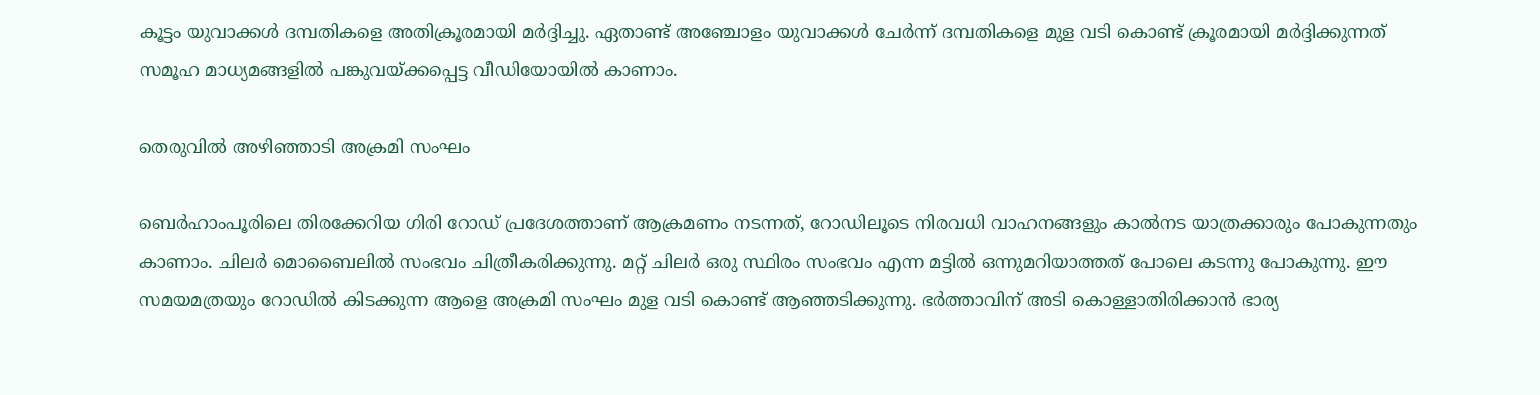കൂട്ടം യുവാക്കൾ ദമ്പതികളെ അതിക്രൂരമായി മർദ്ദിച്ചു. ഏതാണ്ട് അ‌ഞ്ചോളം യുവാക്കൾ ചേർന്ന് ദമ്പതികളെ മുള വടി കൊണ്ട് ക്രൂരമായി മർദ്ദിക്കുന്നത് സമൂഹ മാധ്യമങ്ങളിൽ പങ്കുവയ്ക്കപ്പെട്ട വീഡിയോയിൽ കാണാം.

തെരുവിൽ അഴിഞ്ഞാടി അക്രമി സംഘം

ബെർഹാംപൂരിലെ തിരക്കേറിയ ഗിരി റോഡ് പ്രദേശത്താണ് ആക്രമണം നടന്നത്, റോഡിലൂടെ നിരവധി വാഹനങ്ങളും കാൽനട യാത്രക്കാരും പോകുന്നതും കാണാം. ചിലർ മൊബൈലിൽ സംഭവം ചിത്രീകരിക്കുന്നു. മറ്റ് ചിലർ ഒരു സ്ഥിരം സംഭവം എന്ന മട്ടിൽ ഒന്നുമറിയാത്തത് പോലെ കടന്നു പോകുന്നു. ഈ സമയമത്രയും റോഡിൽ കിടക്കുന്ന ആളെ അക്രമി സംഘം മുള വടി കൊണ്ട് ആഞ്ഞടിക്കുന്നു. ഭർത്താവിന് അടി കൊള്ളാതിരിക്കാൻ ഭാര്യ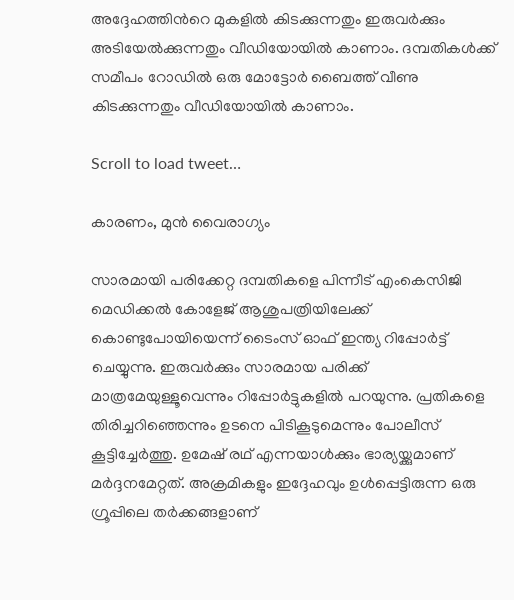അദ്ദേഹത്തിന്‍റെ മുകളിൽ കിടക്കുന്നതും ഇരുവർക്കും അടിയേൽക്കുന്നതും വീഡിയോയിൽ കാണാം. ദമ്പതികൾക്ക് സമീപം റോഡിൽ ഒരു മോട്ടോർ ബൈത്ത് വീണു കിടക്കുന്നതും വീഡിയോയിൽ കാണാം.

Scroll to load tweet…

കാരണം, മുൻ വൈരാഗ്യം

സാരമായി പരിക്കേറ്റ ദമ്പതികളെ പിന്നീട് എംകെസിജി മെഡിക്കൽ കോളേജ് ആശുപത്രിയിലേക്ക് കൊണ്ടുപോയിയെന്ന് ടൈംസ് ഓഫ് ഇന്ത്യ റിപ്പോർട്ട് ചെയ്യുന്നു. ഇരുവർക്കും സാരമായ പരിക്ക് മാത്രമേയുള്ളൂവെന്നും റിപ്പോർട്ടുകളിൽ പറയുന്നു. പ്രതികളെ തിരിച്ചറിഞ്ഞെന്നും ഉടനെ പിടികൂടുമെന്നും പോലീസ് കൂട്ടിച്ചേർത്തു. ഉമേഷ് രഥ് എന്നയാൾക്കും ഭാര്യയ്ക്കുമാണ് മർദ്ദനമേറ്റത്. അക്രമികളും ഇദ്ദേഹവും ഉൾപ്പെട്ടിരുന്ന ഒരു ഗ്രൂപ്പിലെ തർക്കങ്ങളാണ്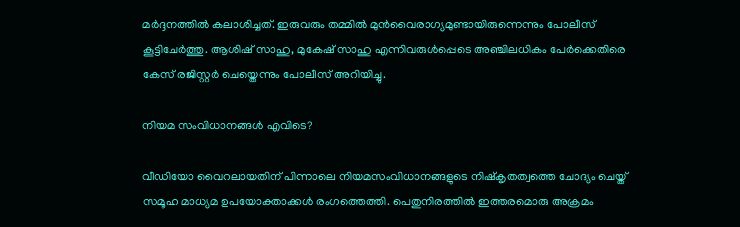മർദ്ദനത്തിൽ കലാശിച്ചത്. ഇരുവരും തമ്മിൽ മുൻവൈരാഗ്യമുണ്ടായിരുന്നെന്നും പോലീസ് കൂട്ടിചേർത്തു. ആശിഷ് സാഹു, മുകേഷ് സാഹു എന്നിവരുൾപ്പെടെ അഞ്ചിലധികം പേർക്കെതിരെ കേസ് രജിസ്റ്റർ ചെയ്തെന്നും പോലീസ് അറിയിച്ചു.

നിയമ സംവിധാനങ്ങൾ എവിടെ?

വീഡിയോ വൈറലായതിന് പിന്നാലെ നിയമസംവിധാനങ്ങളുടെ നിഷ്കൃതത്വത്തെ ചോദ്യം ചെയ്ത് സമൂഹ മാധ്യമ ഉപയോക്താക്കൾ രംഗത്തെത്തി. പെതുനിരത്തിൽ ഇത്തരമൊരു അക്രമം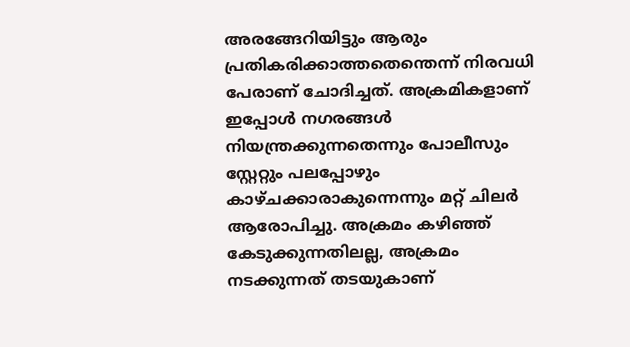അരങ്ങേറിയിട്ടും ആരും പ്രതികരിക്കാത്തതെന്തെന്ന് നിരവധി പേരാണ് ചോദിച്ചത്. അക്രമികളാണ് ഇപ്പോൾ നഗരങ്ങൾ നിയന്ത്രക്കുന്നതെന്നും പോലീസും സ്റ്റേറ്റും പലപ്പോഴും കാഴ്ചക്കാരാകുന്നെന്നും മറ്റ് ചിലർ ആരോപിച്ചു. അക്രമം കഴിഞ്ഞ് കേടുക്കുന്നതിലല്ല, അക്രമം നടക്കുന്നത് തടയുകാണ്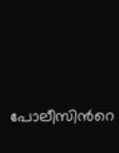പോലീസിന്‍റെ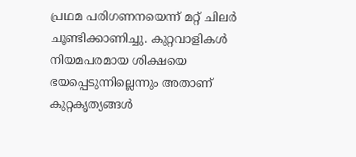പ്രഥമ പരിഗണനയെന്ന് മറ്റ് ചിലർ ചൂണ്ടിക്കാണിച്ചു. കുറ്റവാളികൾ നിയമപരമായ ശിക്ഷയെ ഭയപ്പെടുന്നില്ലെന്നും അതാണ് കുറ്റകൃത്യങ്ങൾ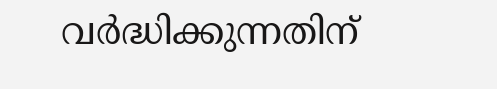വർദ്ധിക്കുന്നതിന്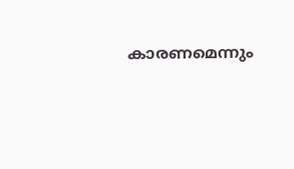കാരണമെന്നും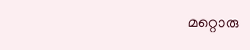മറ്റൊരു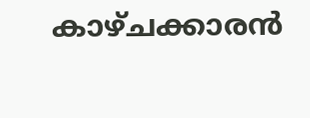കാഴ്ചക്കാരൻ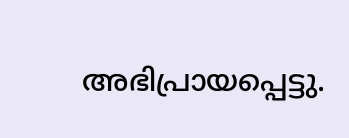അഭിപ്രായപ്പെട്ടു.